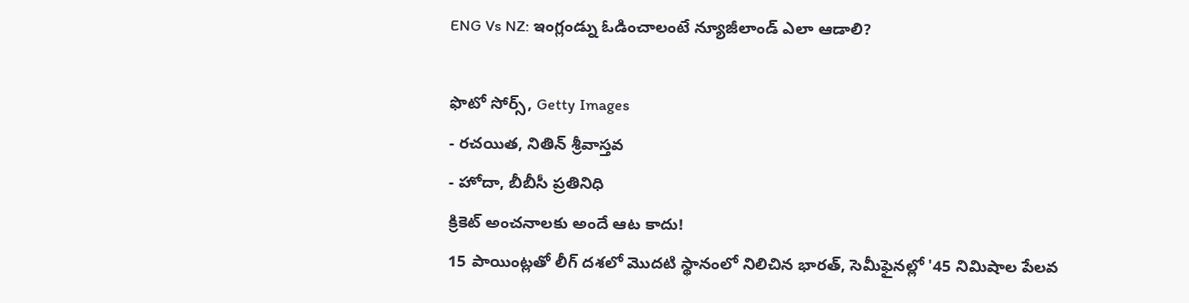ENG Vs NZ: ఇంగ్లండ్ను ఓడించాలంటే న్యూజీలాండ్ ఎలా ఆడాలి?

ఫొటో సోర్స్, Getty Images
- రచయిత, నితిన్ శ్రీవాస్తవ
- హోదా, బీబీసీ ప్రతినిధి
క్రికెట్ అంచనాలకు అందే ఆట కాదు!
15 పాయింట్లతో లీగ్ దశలో మొదటి స్థానంలో నిలిచిన భారత్, సెమీఫైనల్లో '45 నిమిషాల పేలవ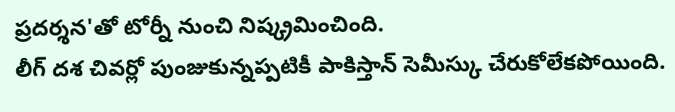ప్రదర్శన'తో టోర్నీ నుంచి నిష్క్రమించింది.
లీగ్ దశ చివర్లో పుంజుకున్నప్పటికీ పాకిస్తాన్ సెమీస్కు చేరుకోలేకపోయింది.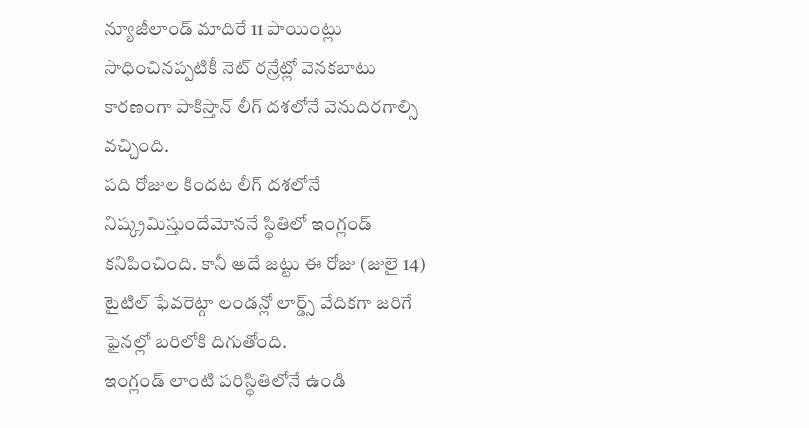న్యూజీలాండ్ మాదిరే 11 పాయింట్లు సాధించినప్పటికీ నెట్ రన్రేట్లో వెనకబాటు కారణంగా పాకిస్తాన్ లీగ్ దశలోనే వెనుదిరగాల్సి వచ్చింది.
పది రోజుల కిందట లీగ్ దశలోనే నిష్క్రమిస్తుందేమోననే స్థితిలో ఇంగ్లండ్ కనిపించింది. కానీ అదే జట్టు ఈ రోజు (జులై 14) టైటిల్ ఫేవరెట్గా లండన్లో లార్డ్స్ వేదికగా జరిగే ఫైనల్లో బరిలోకి దిగుతోంది.
ఇంగ్లండ్ లాంటి పరిస్థితిలోనే ఉండి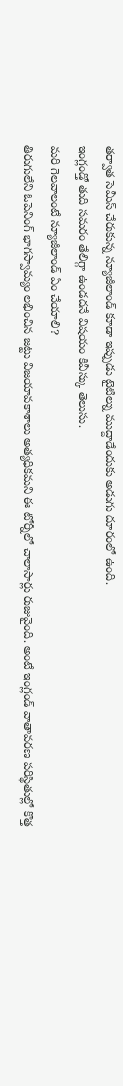తర్వాత సెమీస్ చేరుకున్న న్యూజీలాండ్ కూడా ఇప్పుడు టైటిల్ను ముద్దాడేందుకు అడుగు దూరంలో ఉంది.
ఇంగ్లండ్తో తుది సమరం తేలిగ్గా ఉండదనే విషయం కివీస్కు తెలుసు.
మరి గెలవాలంటే న్యూజీలాండ్ ఏం చేయాలి?
తిరుగులేని ఓపెనింగ్ భాగస్వామ్యం లభించిన జట్టు విజయావకాశాలు అత్యధికమని ఈ టోర్నీలో చాలాసార్లు రుజువైంది. అంటే ఇంగ్లండ్ వాతావరణ పరిస్థితుల్లో కొత్త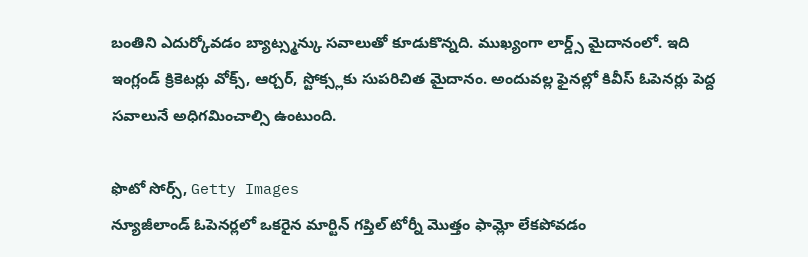బంతిని ఎదుర్కోవడం బ్యాట్స్మన్కు సవాలుతో కూడుకొన్నది. ముఖ్యంగా లార్డ్స్ మైదానంలో. ఇది ఇంగ్లండ్ క్రికెటర్లు వోక్స్, ఆర్చర్, స్టోక్స్లకు సుపరిచిత మైదానం. అందువల్ల ఫైనల్లో కివీస్ ఓపెనర్లు పెద్ద సవాలునే అధిగమించాల్సి ఉంటుంది.

ఫొటో సోర్స్, Getty Images
న్యూజీలాండ్ ఓపెనర్లలో ఒకరైన మార్టిన్ గప్తిల్ టోర్నీ మొత్తం ఫామ్లో లేకపోవడం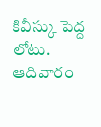కివీస్కు పెద్ద లోటు. ఆదివారం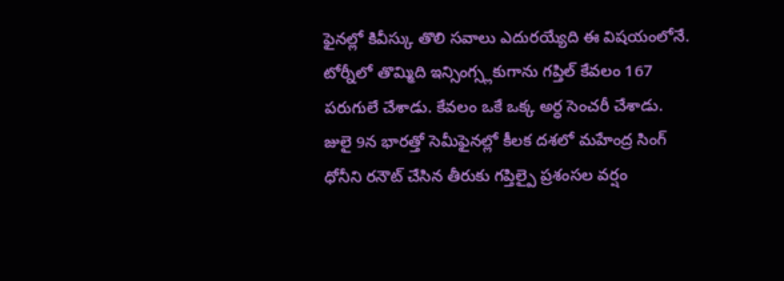ఫైనల్లో కివీస్కు తొలి సవాలు ఎదురయ్యేది ఈ విషయంలోనే.
టోర్నీలో తొమ్మిది ఇన్సింగ్స్లకుగాను గప్తిల్ కేవలం 167 పరుగులే చేశాడు. కేవలం ఒకే ఒక్క అర్ధ సెంచరీ చేశాడు. జులై 9న భారత్తో సెమీఫైనల్లో కీలక దశలో మహేంద్ర సింగ్ ధోనీని రనౌట్ చేసిన తీరుకు గప్తిల్పై ప్రశంసల వర్షం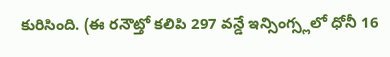కురిసింది. (ఈ రనౌట్తో కలిపి 297 వన్డే ఇన్సింగ్స్లలో ధోనీ 16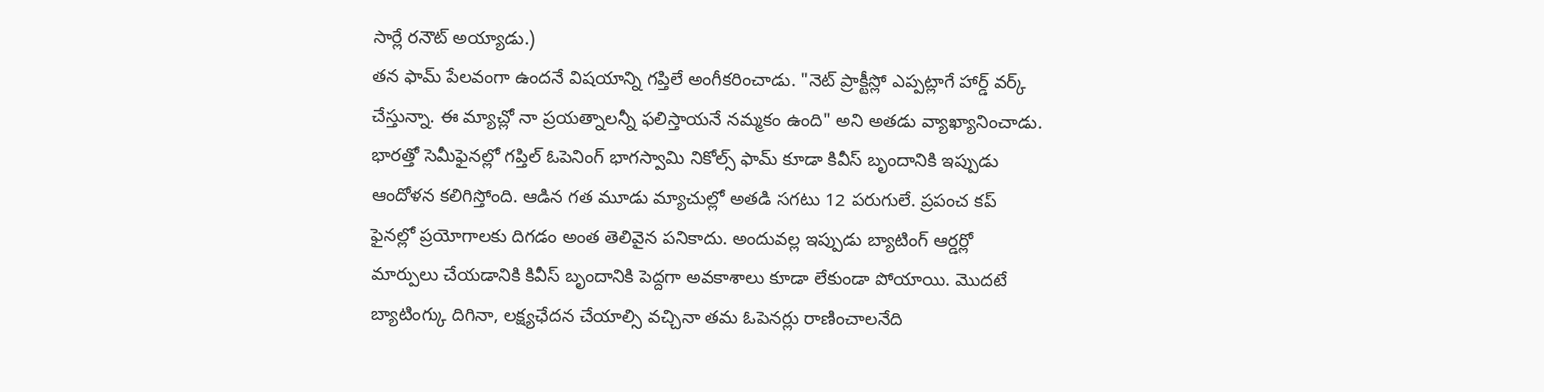సార్లే రనౌట్ అయ్యాడు.)
తన ఫామ్ పేలవంగా ఉందనే విషయాన్ని గప్తిలే అంగీకరించాడు. "నెట్ ప్రాక్టీస్లో ఎప్పట్లాగే హార్డ్ వర్క్ చేస్తున్నా. ఈ మ్యాచ్లో నా ప్రయత్నాలన్నీ ఫలిస్తాయనే నమ్మకం ఉంది" అని అతడు వ్యాఖ్యానించాడు.
భారత్తో సెమీఫైనల్లో గప్తిల్ ఓపెనింగ్ భాగస్వామి నికోల్స్ ఫామ్ కూడా కివీస్ బృందానికి ఇప్పుడు ఆందోళన కలిగిస్తోంది. ఆడిన గత మూడు మ్యాచుల్లో అతడి సగటు 12 పరుగులే. ప్రపంచ కప్ ఫైనల్లో ప్రయోగాలకు దిగడం అంత తెలివైన పనికాదు. అందువల్ల ఇప్పుడు బ్యాటింగ్ ఆర్డర్లో మార్పులు చేయడానికి కివీస్ బృందానికి పెద్దగా అవకాశాలు కూడా లేకుండా పోయాయి. మొదటే బ్యాటింగ్కు దిగినా, లక్ష్యఛేదన చేయాల్సి వచ్చినా తమ ఓపెనర్లు రాణించాలనేది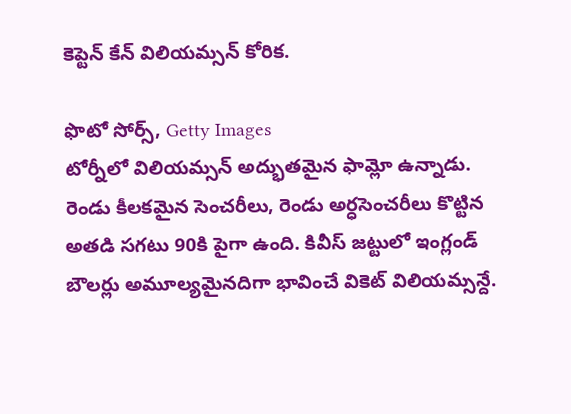కెప్టెన్ కేన్ విలియమ్సన్ కోరిక.

ఫొటో సోర్స్, Getty Images
టోర్నీలో విలియమ్సన్ అద్భుతమైన ఫామ్లో ఉన్నాడు. రెండు కీలకమైన సెంచరీలు, రెండు అర్ధసెంచరీలు కొట్టిన అతడి సగటు 90కి పైగా ఉంది. కివీస్ జట్టులో ఇంగ్లండ్ బౌలర్లు అమూల్యమైనదిగా భావించే వికెట్ విలియమ్సన్దే.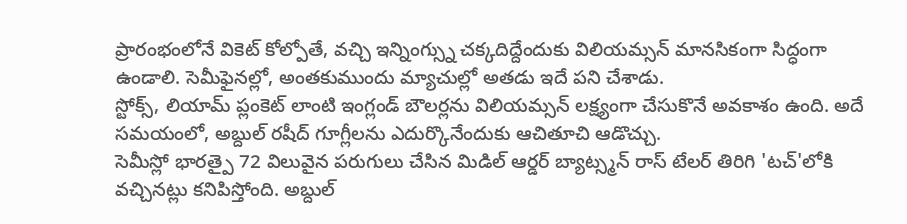ప్రారంభంలోనే వికెట్ కోల్పోతే, వచ్చి ఇన్నింగ్స్ను చక్కదిద్దేందుకు విలియమ్సన్ మానసికంగా సిద్ధంగా ఉండాలి. సెమీఫైనల్లో, అంతకుముందు మ్యాచుల్లో అతడు ఇదే పని చేశాడు.
స్టోక్స్, లియామ్ ప్లంకెట్ లాంటి ఇంగ్లండ్ బౌలర్లను విలియమ్సన్ లక్ష్యంగా చేసుకొనే అవకాశం ఉంది. అదే సమయంలో, అబ్దుల్ రషీద్ గూగ్లీలను ఎదుర్కొనేందుకు ఆచితూచి ఆడొచ్చు.
సెమీస్లో భారత్పై 72 విలువైన పరుగులు చేసిన మిడిల్ ఆర్డర్ బ్యాట్స్మన్ రాస్ టేలర్ తిరిగి 'టచ్'లోకి వచ్చినట్లు కనిపిస్తోంది. అబ్దుల్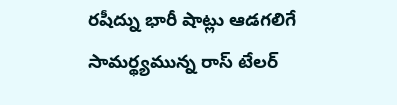రషీద్ను భారీ షాట్లు ఆడగలిగే సామర్థ్యమున్న రాస్ టేలర్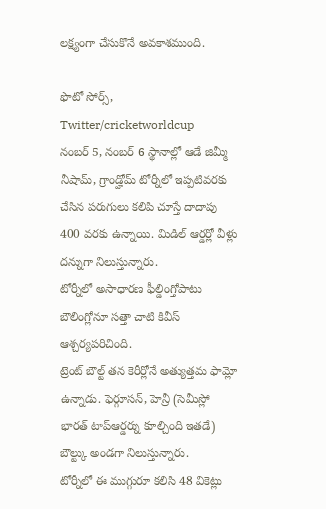లక్ష్యంగా చేసుకొనే అవకాశముంది.

ఫొటో సోర్స్, Twitter/cricketworldcup
నంబర్ 5, నంబర్ 6 స్థానాల్లో ఆడే జిమ్మీ నీషామ్, గ్రాండ్హోమ్ టోర్నీలో ఇప్పటివరకు చేసిన పరుగులు కలిపి చూస్తే దాదాపు 400 వరకు ఉన్నాయి. మిడిల్ ఆర్డర్లో వీళ్లు దన్నుగా నిలుస్తున్నారు.
టోర్నీలో అసాధారణ ఫీల్డింగ్తోపాటు బౌలింగ్లోనూ సత్తా చాటి కివీస్ ఆశ్చర్యపరిచింది.
ట్రెంట్ బౌల్ట్ తన కెరీర్లోనే అత్యుత్తమ ఫామ్లో ఉన్నాడు. ఫెర్గూసన్, హెన్రీ (సెమీస్లో భారత్ టాప్ఆర్డర్ను కూల్చింది ఇతడే) బౌల్ట్కు అండగా నిలుస్తున్నారు.
టోర్నీలో ఈ ముగ్గురూ కలిసి 48 వికెట్లు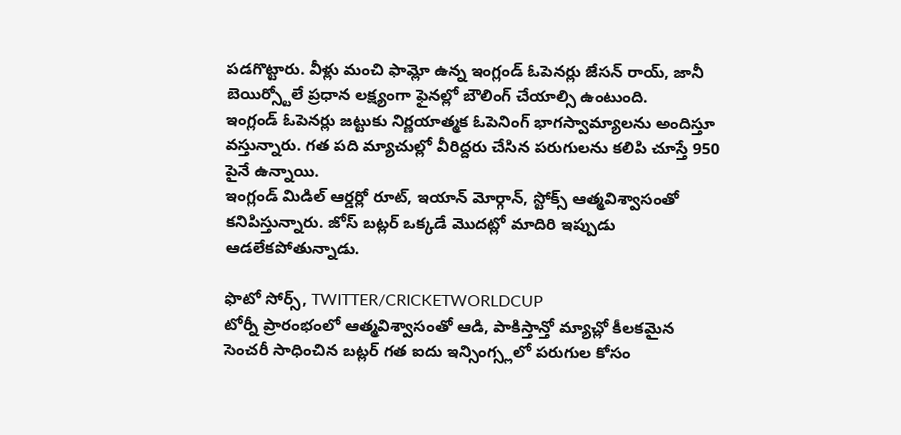పడగొట్టారు. వీళ్లు మంచి ఫామ్లో ఉన్న ఇంగ్లండ్ ఓపెనర్లు జేసన్ రాయ్, జానీ బెయిర్స్టోలే ప్రధాన లక్ష్యంగా ఫైనల్లో బౌలింగ్ చేయాల్సి ఉంటుంది.
ఇంగ్లండ్ ఓపెనర్లు జట్టుకు నిర్ణయాత్మక ఓపెనింగ్ భాగస్వామ్యాలను అందిస్తూ వస్తున్నారు. గత పది మ్యాచుల్లో వీరిద్దరు చేసిన పరుగులను కలిపి చూస్తే 950 పైనే ఉన్నాయి.
ఇంగ్లండ్ మిడిల్ ఆర్డర్లో రూట్, ఇయాన్ మోర్గాన్, స్టోక్స్ ఆత్మవిశ్వాసంతో కనిపిస్తున్నారు. జోస్ బట్లర్ ఒక్కడే మొదట్లో మాదిరి ఇప్పుడు ఆడలేకపోతున్నాడు.

ఫొటో సోర్స్, TWITTER/CRICKETWORLDCUP
టోర్నీ ప్రారంభంలో ఆత్మవిశ్వాసంతో ఆడి, పాకిస్తాన్తో మ్యాచ్లో కీలకమైన సెంచరీ సాధించిన బట్లర్ గత ఐదు ఇన్సింగ్స్లలో పరుగుల కోసం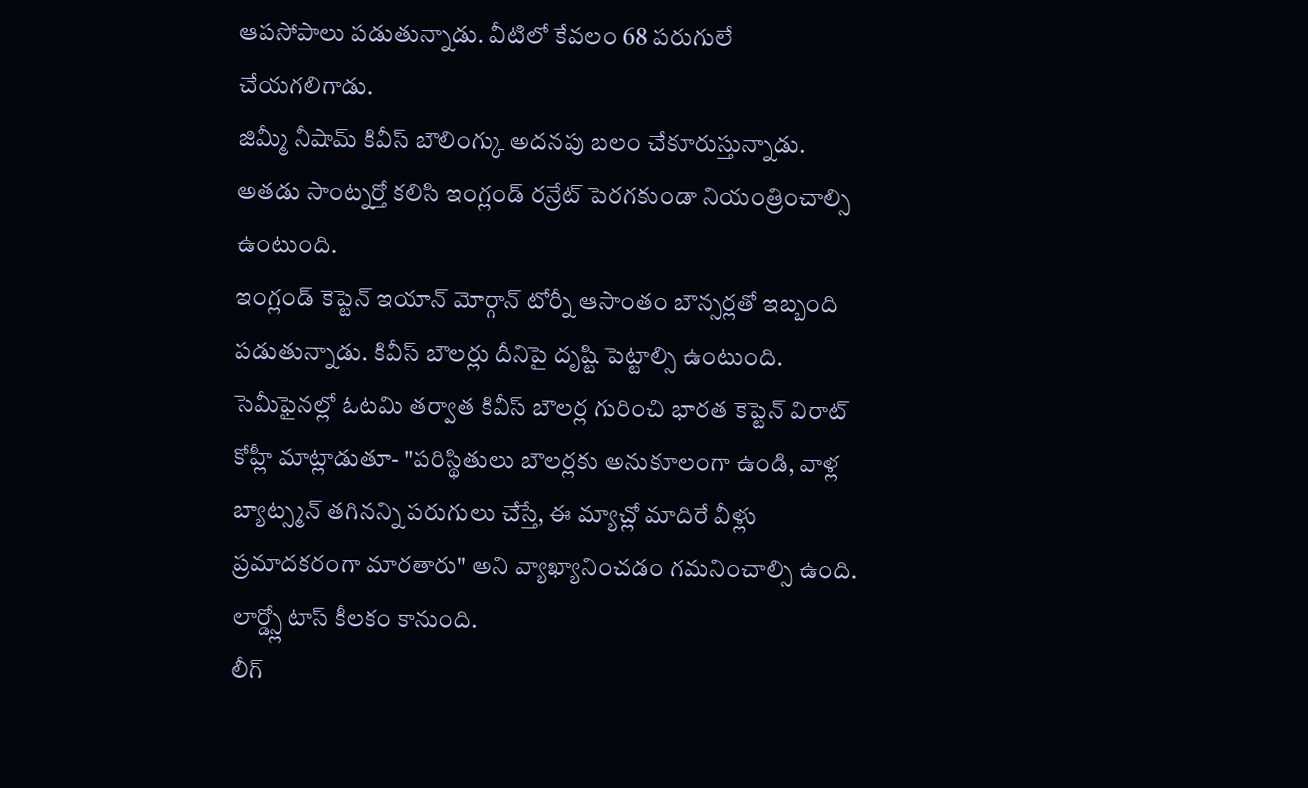ఆపసోపాలు పడుతున్నాడు. వీటిలో కేవలం 68 పరుగులే చేయగలిగాడు.
జిమ్మీ నీషామ్ కివీస్ బౌలింగ్కు అదనపు బలం చేకూరుస్తున్నాడు. అతడు సాంట్నర్తో కలిసి ఇంగ్లండ్ రన్రేట్ పెరగకుండా నియంత్రించాల్సి ఉంటుంది.
ఇంగ్లండ్ కెప్టెన్ ఇయాన్ మోర్గాన్ టోర్నీ ఆసాంతం బౌన్సర్లతో ఇబ్బంది పడుతున్నాడు. కివీస్ బౌలర్లు దీనిపై దృష్టి పెట్టాల్సి ఉంటుంది.
సెమీఫైనల్లో ఓటమి తర్వాత కివీస్ బౌలర్ల గురించి భారత కెప్టెన్ విరాట్ కోహ్లీ మాట్లాడుతూ- "పరిస్థితులు బౌలర్లకు అనుకూలంగా ఉండి, వాళ్ల బ్యాట్స్మన్ తగినన్ని పరుగులు చేస్తే, ఈ మ్యాచ్లో మాదిరే వీళ్లు ప్రమాదకరంగా మారతారు" అని వ్యాఖ్యానించడం గమనించాల్సి ఉంది.
లార్డ్స్లో టాస్ కీలకం కానుంది.
లీగ్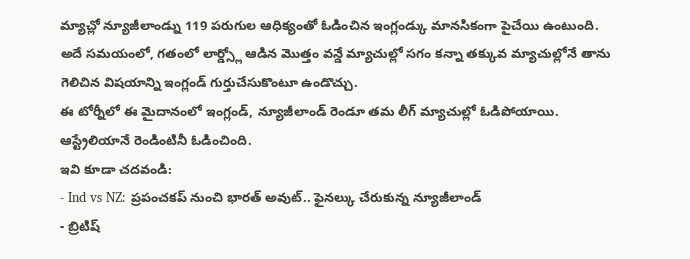మ్యాచ్లో న్యూజీలాండ్ను 119 పరుగుల ఆధిక్యంతో ఓడించిన ఇంగ్లండ్కు మానసికంగా పైచేయి ఉంటుంది. అదే సమయంలో, గతంలో లార్డ్స్లో ఆడిన మొత్తం వన్డే మ్యాచుల్లో సగం కన్నా తక్కువ మ్యాచుల్లోనే తాను గెలిచిన విషయాన్ని ఇంగ్లండ్ గుర్తుచేసుకొంటూ ఉండొచ్చు.
ఈ టోర్నీలో ఈ మైదానంలో ఇంగ్లండ్, న్యూజీలాండ్ రెండూ తమ లీగ్ మ్యాచుల్లో ఓడిపోయాయి. ఆస్ట్రేలియానే రెండింటినీ ఓడించింది.
ఇవి కూడా చదవండి:
- Ind vs NZ: ప్రపంచకప్ నుంచి భారత్ అవుట్.. ఫైనల్కు చేరుకున్న న్యూజీలాండ్
- బ్రిటిష్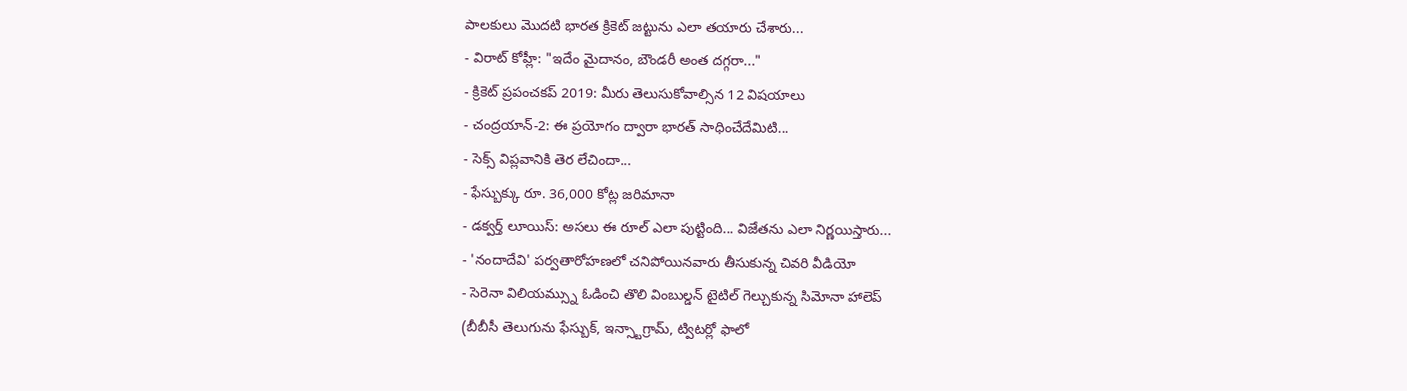పాలకులు మొదటి భారత క్రికెట్ జట్టును ఎలా తయారు చేశారు...
- విరాట్ కోహ్లీ: "ఇదేం మైదానం, బౌండరీ అంత దగ్గరా..."
- క్రికెట్ ప్రపంచకప్ 2019: మీరు తెలుసుకోవాల్సిన 12 విషయాలు
- చంద్రయాన్-2: ఈ ప్రయోగం ద్వారా భారత్ సాధించేదేమిటి...
- సెక్స్ విప్లవానికి తెర లేచిందా...
- ఫేస్బుక్కు రూ. 36,000 కోట్ల జరిమానా
- డక్వర్త్ లూయిస్: అసలు ఈ రూల్ ఎలా పుట్టింది... విజేతను ఎలా నిర్ణయిస్తారు...
- 'నందాదేవి' పర్వతారోహణలో చనిపోయినవారు తీసుకున్న చివరి వీడియో
- సెరెనా విలియమ్స్ను ఓడించి తొలి వింబుల్డన్ టైటిల్ గెల్చుకున్న సిమోనా హాలెప్
(బీబీసీ తెలుగును ఫేస్బుక్, ఇన్స్టాగ్రామ్, ట్విటర్లో ఫాలో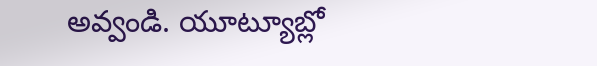అవ్వండి. యూట్యూబ్లో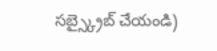సబ్స్క్రైబ్ చేయండి)